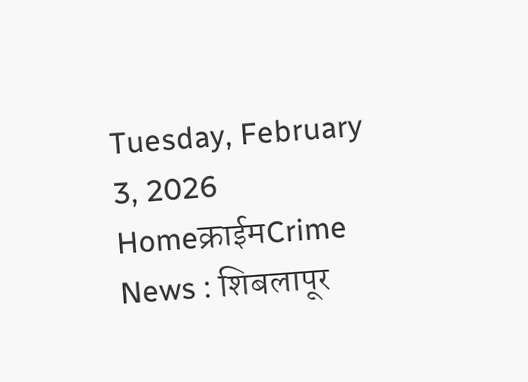Tuesday, February 3, 2026
Homeक्राईमCrime News : शिबलापूर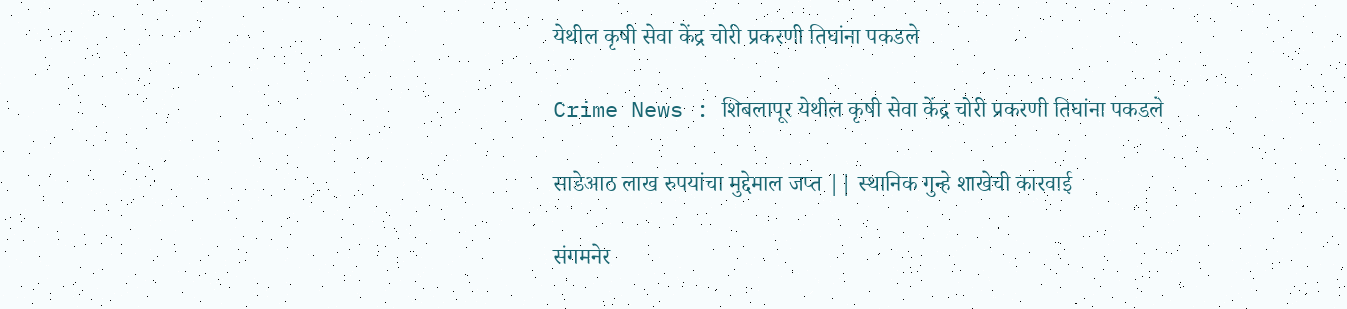येथील कृषी सेवा केंद्र चोरी प्रकरणी तिघांना पकडले

Crime News : शिबलापूर येथील कृषी सेवा केंद्र चोरी प्रकरणी तिघांना पकडले

साडेआठ लाख रुपयांचा मुद्देमाल जप्त || स्थानिक गुन्हे शाखेची कारवाई

संगमनेर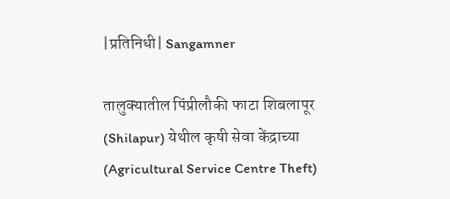|प्रतिनिधी| Sangamner

तालुक्यातील पिंप्रीलौकी फाटा शिबलापूर (Shilapur) येथील कृषी सेवा केंद्राच्या (Agricultural Service Centre Theft)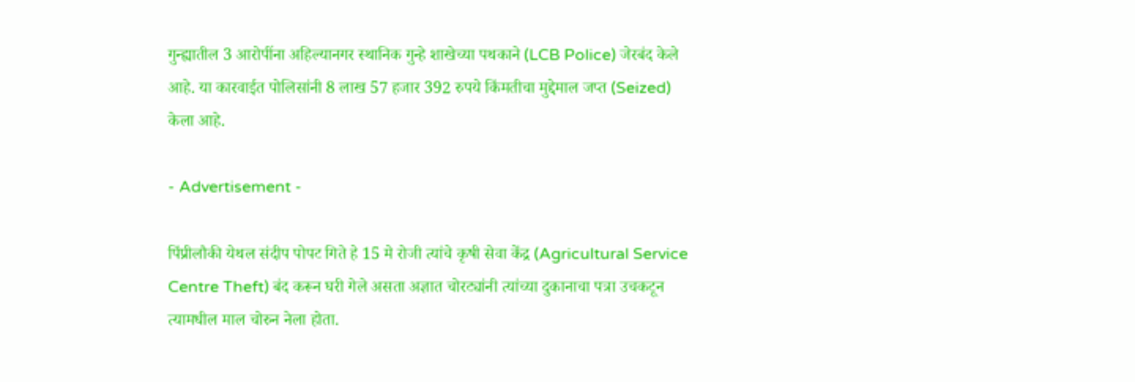गुन्ह्यातील 3 आरोपींना अहिल्यानगर स्थानिक गुन्हे शाखेच्या पथकाने (LCB Police) जेरबंद केले आहे. या कारवाईत पोलिसांनी 8 लाख 57 हजार 392 रुपये किंमतीचा मुद्देमाल जप्त (Seized) केला आहे.

- Advertisement -

पिंप्रीलौकी येथल संदीप पोपट गिते हे 15 मे रोजी त्यांचे कृषी सेवा केंद्र (Agricultural Service Centre Theft) बंद करून घरी गेले असता अज्ञात चोरट्यांनी त्यांच्या दुकानाचा पत्रा उचकटून त्यामधील माल चोरुन नेला होता.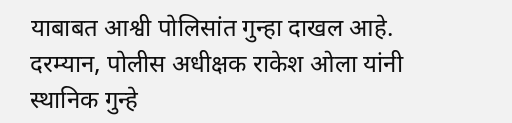याबाबत आश्वी पोलिसांत गुन्हा दाखल आहे. दरम्यान, पोलीस अधीक्षक राकेश ओला यांनी स्थानिक गुन्हे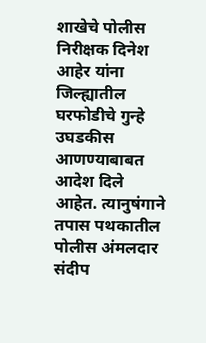शाखेचे पोलीस निरीक्षक दिनेश आहेर यांना जिल्ह्यातील घरफोडीचे गुन्हे उघडकीस आणण्याबाबत आदेश दिले आहेत. त्यानुषंगाने तपास पथकातील पोलीस अंमलदार संदीप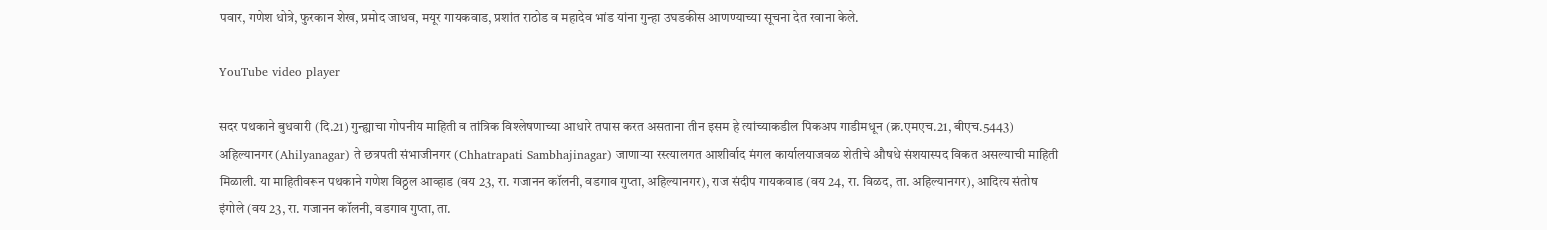पवार, गणेश धोत्रे, फुरकान शेख, प्रमोद जाधव, मयूर गायकवाड, प्रशांत राठोड व महादेव भांड यांना गुन्हा उघडकीस आणण्याच्या सूचना देत रवाना केले.

YouTube video player

सदर पथकाने बुधवारी (दि.21) गुन्ह्याचा गोपनीय माहिती व तांत्रिक विश्लेषणाच्या आधारे तपास करत असताना तीन इसम हे त्यांच्याकडील पिकअप गाडीमधून (क्र.एमएच.21, बीएच.5443) अहिल्यानगर (Ahilyanagar) ते छत्रपती संभाजीनगर (Chhatrapati Sambhajinagar) जाणार्‍या रस्त्यालगत आशीर्वाद मंगल कार्यालयाजवळ शेतीचे औषधे संशयास्पद विकत असल्याची माहिती मिळाली. या माहितीवरून पथकाने गणेश विठ्ठल आव्हाड (वय 23, रा. गजानन कॉलनी, वडगाव गुप्ता, अहिल्यानगर), राज संदीप गायकवाड (वय 24, रा. विळद, ता. अहिल्यानगर), आदित्य संतोष इंगोले (वय 23, रा. गजानन कॉलनी, वडगाव गुप्ता, ता.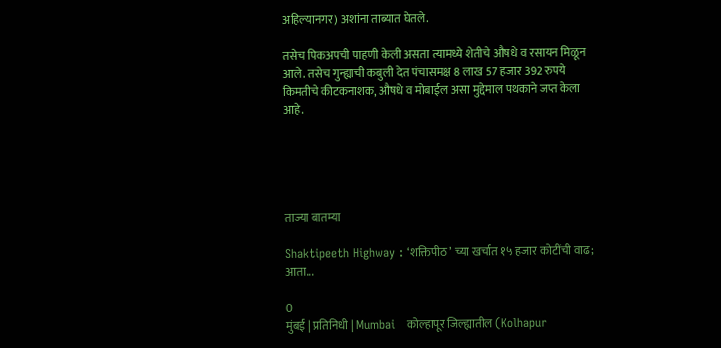अहिल्यानगर) अशांना ताब्यात घेतले.

तसेच पिकअपची पाहणी केली असता त्यामध्ये शेतीचे औषधे व रसायन मिळून आले. तसेच गुन्ह्याची कबुली देत पंचासमक्ष 8 लाख 57 हजार 392 रुपये किमतीचे कीटकनाशक, औषधे व मोबाईल असा मुद्देमाल पथकाने जप्त केला आहे.





ताज्या बातम्या

Shaktipeeth Highway : ‘शक्तिपीठ’ च्या खर्चात १५ हजार कोटींची वाढ; आता...

0
मुंबई | प्रतिनिधी | Mumbai   कोल्हापूर जिल्ह्यातील (Kolhapur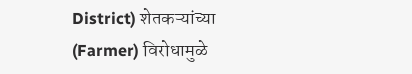District) शेतकऱ्यांच्या (Farmer) विरोधामुळे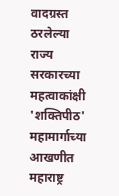वादग्रस्त ठरलेल्या राज्य सरकारच्या महत्वाकांक्षी 'शक्तिपीठ' महामार्गाच्या आखणीत महाराष्ट्र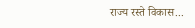राज्य रस्ते विकास...